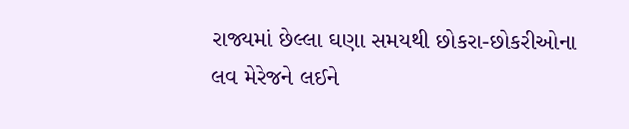રાજ્યમાં છેલ્લા ઘણા સમયથી છોકરા-છોકરીઓના લવ મેરેજને લઈને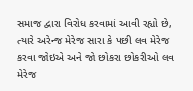સમાજ દ્વારા વિરોધ કરવામાં આવી રહ્યો છે, ત્યારે અરેન્જ મેરેજ સારા કે પછી લવ મેરેજ કરવા જોઇએ અને જો છોકરા છોકરીઓ લવ મેરેજ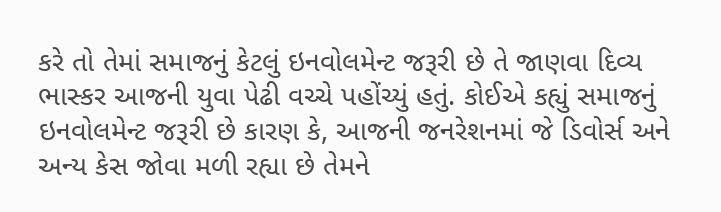કરે તો તેમાં સમાજનું કેટલું ઇનવોલમેન્ટ જરૂરી છે તે જાણવા દિવ્ય ભાસ્કર આજની યુવા પેઢી વચ્ચે પહોંચ્યું હતું. કોઈએ કહ્યું સમાજનું ઇનવોલમેન્ટ જરૂરી છે કારણ કે, આજની જનરેશનમાં જે ડિવોર્સ અને અન્ય કેસ જોવા મળી રહ્યા છે તેમને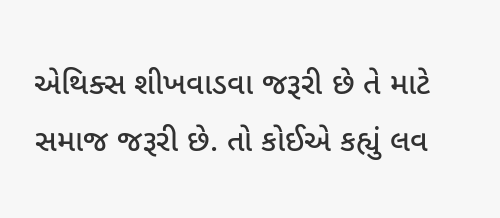એથિક્સ શીખવાડવા જરૂરી છે તે માટે સમાજ જરૂરી છે. તો કોઈએ કહ્યું લવ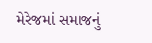મેરેજમાં સમાજનું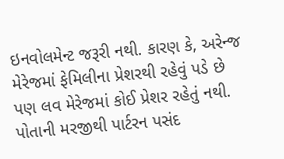ઇનવોલમેન્ટ જરૂરી નથી. કારણ કે, અરેન્જ મેરેજમાં ફેમિલીના પ્રેશરથી રહેવું પડે છે પણ લવ મેરેજમાં કોઈ પ્રેશર રહેતું નથી. પોતાની મરજીથી પાર્ટરન પસંદ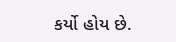કર્યો હોય છે.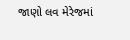જાણો લવ મેરેજમાં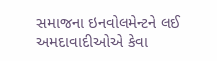સમાજના ઇનવોલમેન્ટને લઈ અમદાવાદીઓએ કેવા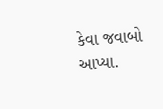કેવા જવાબો આપ્યા.